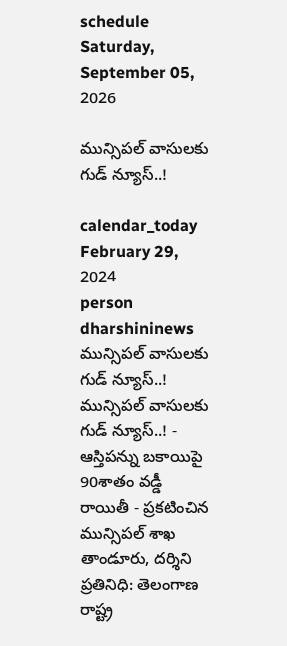schedule Saturday, September 05, 2026

మున్సిపల్ వాసులకు గుడ్ న్యూస్..!

calendar_today February 29, 2024
person dharshininews
మున్సిపల్ వాసులకు గుడ్ న్యూస్..!
మున్సిపల్ వాసులకు గుడ్ న్యూస్..! - ఆస్తిపన్ను బకాయిపై 90శాతం వడ్డీ రాయితీ - ప్రకటించిన మున్సిపల్ శాఖ తాండూరు, దర్శిని ప్రతినిధి: తెలంగాణ రాష్ట్ర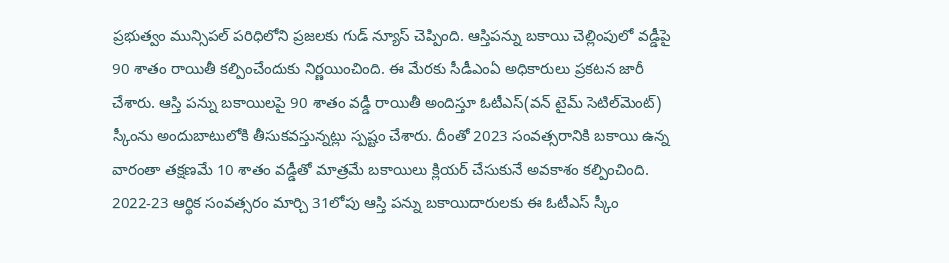ప్రభుత్వం మున్సిపల్ పరిధిలోని ప్రజలకు గుడ్ న్యూస్ చెప్పింది. ఆస్తిపన్ను బకాయి చెల్లింపులో వడ్డీపై 90 శాతం రాయితీ కల్పించేందుకు నిర్ణయించింది. ఈ మేరకు సీడీఎంఏ అధికారులు ప్రకటన జారీ చేశారు. ఆస్తి పన్ను బకాయిలపై 90 శాతం వడ్డీ రాయితీ అందిస్తూ ఓటీఎస్‌(వన్‌ టైమ్‌ సెటిల్‌మెంట్‌) స్కీంను అందుబాటులోకి తీసుకవస్తున్నట్లు స్పష్టం చేశారు. దీంతో 2023 సంవత్సరానికి బకాయి ఉన్న వారంతా తక్షణమే 10 శాతం వడ్డీతో మాత్రమే బకాయిలు క్లియర్‌ చేసుకునే అవకాశం కల్పించింది. 2022-23 ఆర్థిక సంవత్సరం మార్చి 31లోపు ఆస్తి పన్ను బకాయిదారులకు ఈ ఓటీఎస్‌ స్కీం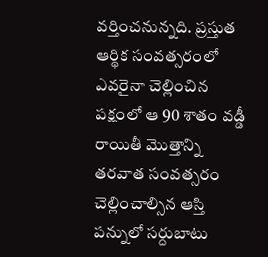వర్తించనున్నది. ప్రస్తుత ఆర్థిక సంవత్సరంలో ఎవరైనా చెల్లించిన పక్షంలో ఆ 90 శాతం వడ్డీ రాయితీ మొత్తాన్ని తరవాత సంవత్సరం చెల్లించాల్సిన ఆస్తి పన్నులో సర్దుబాటు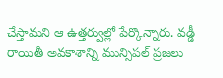చేస్తామని ఆ ఉత్తర్వుల్లో పేర్కొన్నారు. వడ్డీ రాయితీ అవకాశాన్ని మున్సిపల్ ప్రజలు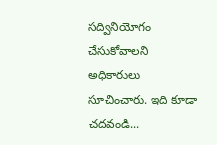సద్వినియోగం చేసుకోవాలని అధికారులు సూచించారు. ఇది కూడా చదవండి...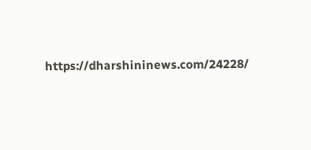https://dharshininews.com/24228/